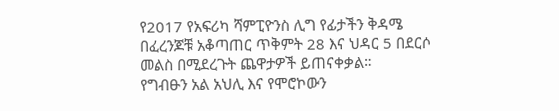የ2017 የአፍሪካ ሻምፒዮንስ ሊግ የፊታችን ቅዳሜ በፈረንጆቹ አቆጣጠር ጥቅምት 28 እና ህዳር 5 በደርሶ መልስ በሚደረጉት ጨዋታዎች ይጠናቀቃል።
የግብፁን አል አህሊ እና የሞሮኮውን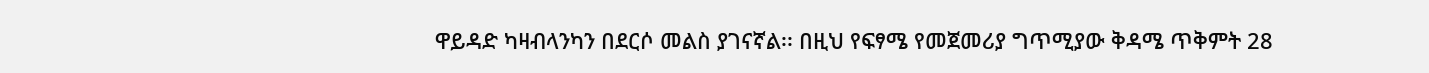ዋይዳድ ካዛብላንካን በደርሶ መልስ ያገናኛል፡፡ በዚህ የፍፃሜ የመጀመሪያ ግጥሚያው ቅዳሜ ጥቅምት 28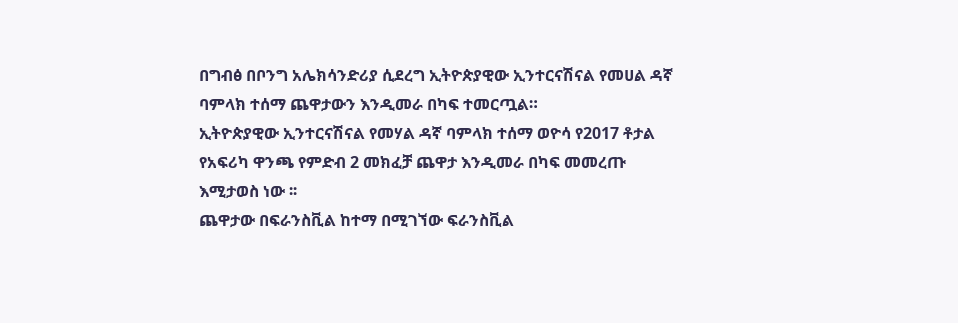በግብፅ በቦንግ አሌክሳንድሪያ ሲደረግ ኢትዮጵያዊው ኢንተርናሽናል የመሀል ዳኛ ባምላክ ተሰማ ጨዋታውን እንዲመራ በካፍ ተመርጧል።
ኢትዮጵያዊው ኢንተርናሽናል የመሃል ዳኛ ባምላክ ተሰማ ወዮሳ የ2017 ቶታል የአፍሪካ ዋንጫ የምድብ 2 መክፈቻ ጨዋታ እንዲመራ በካፍ መመረጡ እሚታወስ ነው ፡፡
ጨዋታው በፍራንስቪል ከተማ በሚገኘው ፍራንስቪል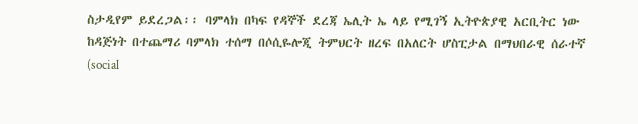ስታዲየም ይደረጋል፡፡ ባምላክ በካፍ የዳኞች ደረጃ ኤሊት ኤ ላይ የሚገኝ ኢትዮጵያዊ አርቢትር ነው
ከዳጅነት በተጨማሪ ባምላክ ተሰማ በሶሲዬሎጂ ትምህርት ዘረፍ በአለርት ሆስፒታል በማህበራዊ ሰራተኛ (social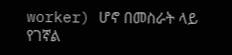worker) ሆኖ በመስራት ላይ የገኛል